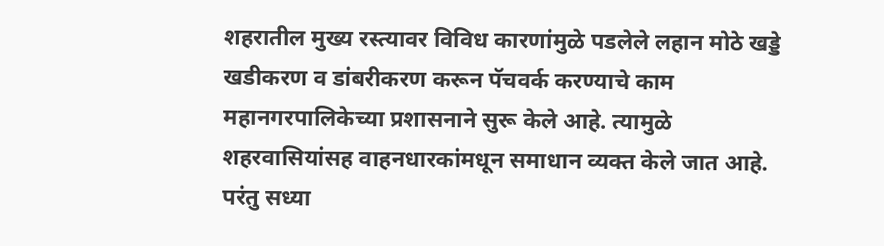शहरातील मुख्य रस्त्यावर विविध कारणांमुळे पडलेले लहान मोठे खड्डे खडीकरण व डांबरीकरण करून पॅचवर्क करण्याचे काम महानगरपालिकेच्या प्रशासनाने सुरू केले आहे. त्यामुळे शहरवासियांसह वाहनधारकांमधून समाधान व्यक्त केले जात आहे. परंतु सध्या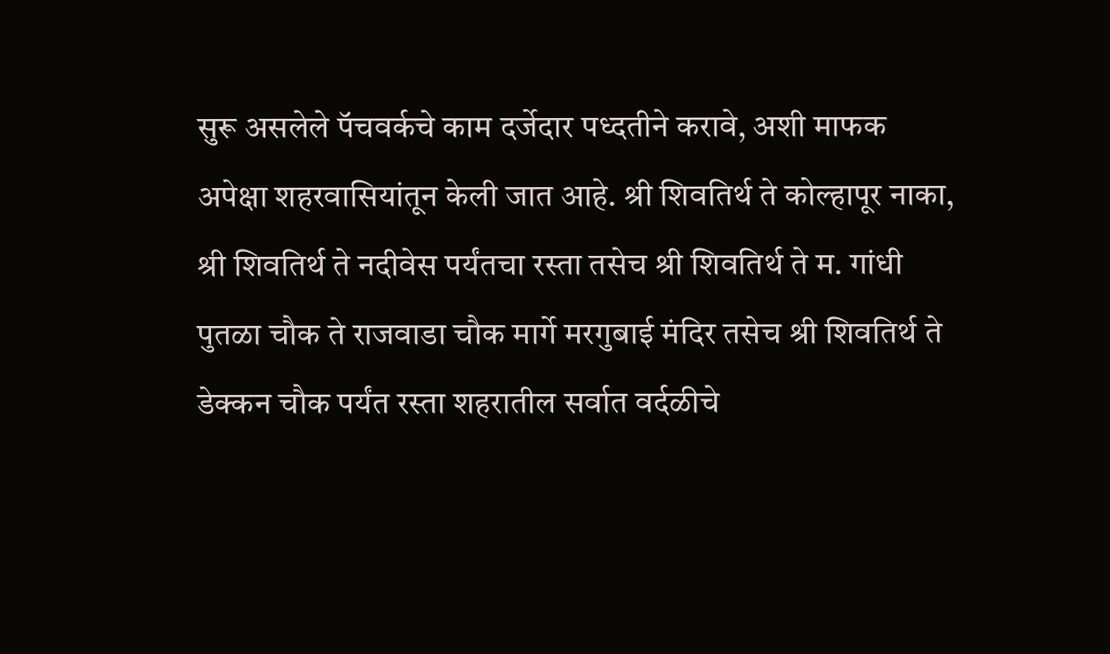सुरू असलेले पॅचवर्कचे काम दर्जेदार पध्दतीने करावे, अशी माफक अपेक्षा शहरवासियांतून केली जात आहे. श्री शिवतिर्थ ते कोल्हापूर नाका, श्री शिवतिर्थ ते नदीवेस पर्यंतचा रस्ता तसेच श्री शिवतिर्थ ते म. गांधी पुतळा चौक ते राजवाडा चौक मार्गे मरगुबाई मंदिर तसेच श्री शिवतिर्थ ते डेक्कन चौक पर्यंत रस्ता शहरातील सर्वात वर्दळीचे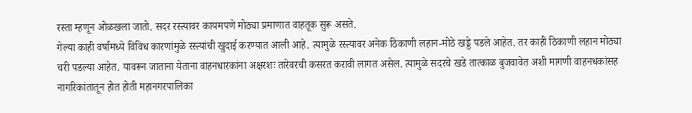रस्ता म्हणून ओळखला जातो. सदर रस्त्यावर कायमपणे मोठ्या प्रमाणात वाहतूक सुरू असते.
गेल्या काही वर्षांमध्ये विविध कारणांमुळे रस्त्यांची खुदाई करण्यात आली आहे. त्यामुळे रस्त्यावर अनेक ठिकाणी लहान-मोठे खड्डे पडले आहेत. तर काही ठिकाणी लहान मोठ्या चरी पडल्या आहेत. यावरून जाताना येताना वाहनधारकांना अक्षरशः तारेवरची कसरत करावी लागत असेल. त्यामुळे सदरचे खडे तात्काळ बुजवावेत अशी मागणी वाहनधकांसह नागरिकांतातून होत होती महानगरपालिका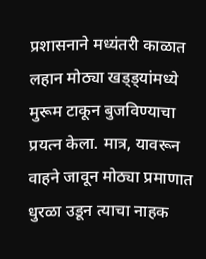प्रशासनाने मध्यंतरी काळात लहान मोठ्या खड्ड्यांमध्ये मुरूम टाकून बुजविण्याचा प्रयत्न केला. मात्र, यावरून वाहने जावून मोठ्या प्रमाणात धुरळा उडून त्याचा नाहक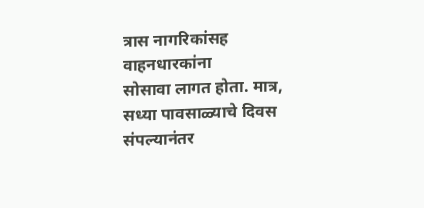त्रास नागरिकांसह वाहनधारकांना
सोसावा लागत होता. मात्र, सध्या पावसाळ्याचे दिवस संपल्यानंतर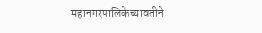महानगरपालिकेच्यावतीने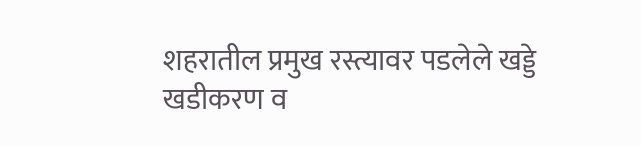शहरातील प्रमुख रस्त्यावर पडलेले खड्डे खडीकरण व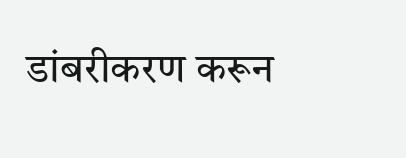डांबरीकरण करून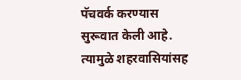पॅचवर्क करण्यास सुरूवात केली आहे. त्यामुळे शहरवासियांसह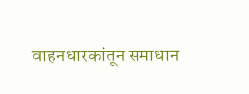वाहनधारकांतून समाधान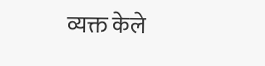व्यक्त केले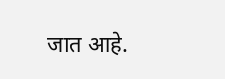जात आहे.